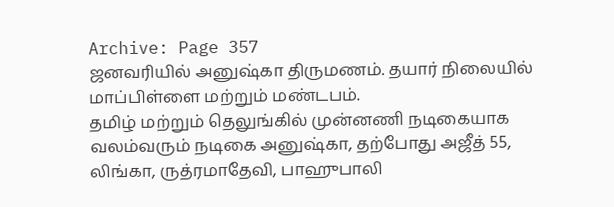Archive: Page 357
ஜனவரியில் அனுஷ்கா திருமணம். தயார் நிலையில் மாப்பிள்ளை மற்றும் மண்டபம்.
தமிழ் மற்றும் தெலுங்கில் முன்னணி நடிகையாக வலம்வரும் நடிகை அனுஷ்கா, தற்போது அஜீத் 55, லிங்கா, ருத்ரமாதேவி, பாஹுபாலி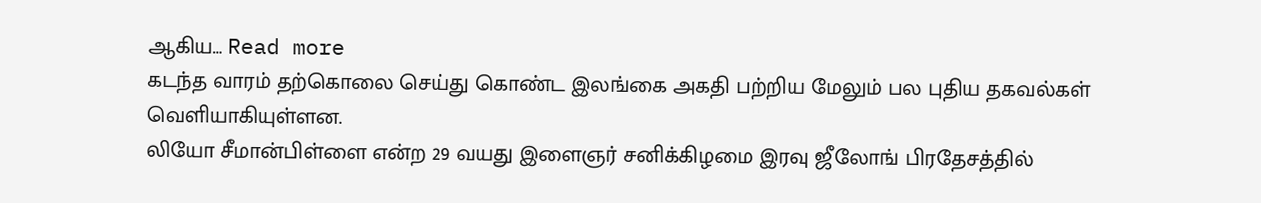ஆகிய… Read more
கடந்த வாரம் தற்கொலை செய்து கொண்ட இலங்கை அகதி பற்றிய மேலும் பல புதிய தகவல்கள் வெளியாகியுள்ளன.
லியோ சீமான்பிள்ளை என்ற 29 வயது இளைஞர் சனிக்கிழமை இரவு ஜீலோங் பிரதேசத்தில்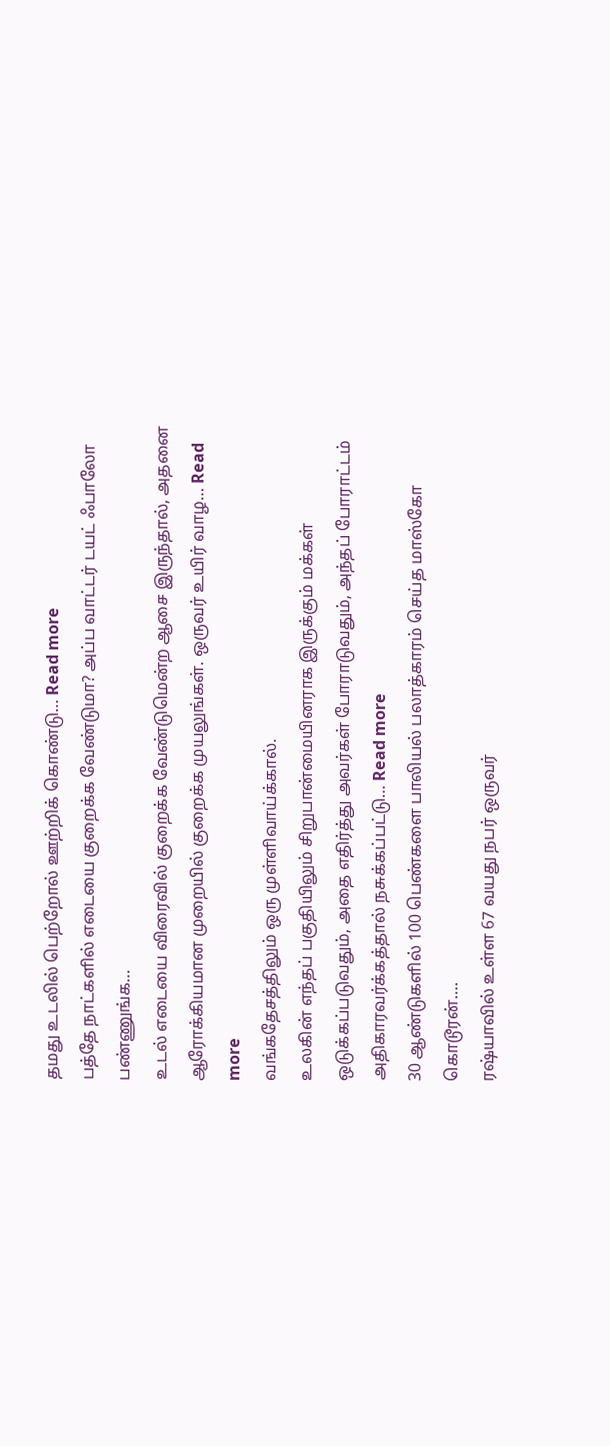தமது உடலில் பெற்றோல் ஊற்றிக் கொண்டு… Read more
பத்தே நாட்களில் எடையை குறைக்க வேண்டுமா? அப்ப வாட்டர் டயட் ஃபாலோ பண்ணுங்க…
உடல் எடையை விரைவில் குறைக்க வேண்டுமென்ற ஆசை இருந்தால், அதனை ஆரோக்கியமான முறையில் குறைக்க முயலுங்கள். ஒருவர் உயிர் வாழ… Read more
வங்கதேசத்திலும் ஒரு முள்ளிவாய்க்கால்.
உலகின் எந்தப் பகுதியிலும் சிறுபான்மையினராக இருக்கும் மக்கள் ஒடுக்கப்படுவதும், அதை எதிர்த்து அவர்கள் போராடுவதும், அந்தப் போராட்டம் அதிகாரவர்க்கத்தால் நசுக்கப்பட்டு… Read more
30 ஆண்டுகளில் 100 பெண்களை பாலியல் பலாத்காரம் செய்த மாஸ்கோ கொடூரன்….
ரஷ்யாவில் உள்ள 67 வயது நபர் ஒருவர்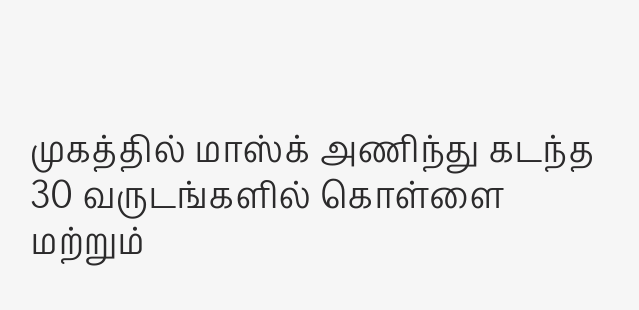முகத்தில் மாஸ்க் அணிந்து கடந்த 30 வருடங்களில் கொள்ளை மற்றும்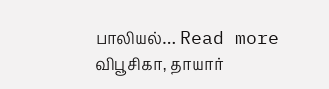பாலியல்… Read more
விபூசிகா, தாயார்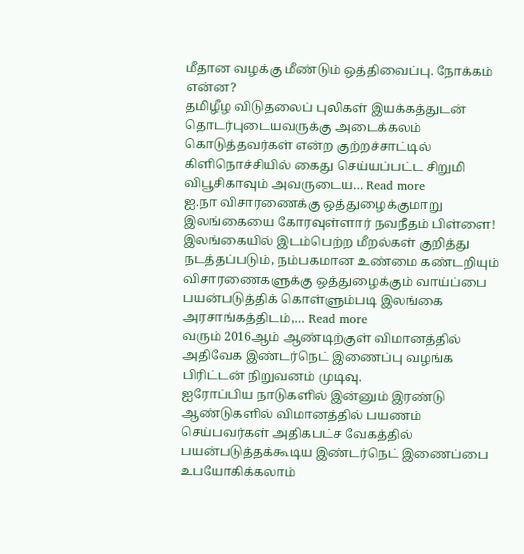மீதான வழக்கு மீண்டும் ஒத்திவைப்பு. நோக்கம் என்ன?
தமிழீழ விடுதலைப் புலிகள் இயக்கத்துடன் தொடர்புடையவருக்கு அடைக்கலம் கொடுத்தவர்கள் என்ற குற்றச்சாட்டில் கிளிநொச்சியில் கைது செய்யப்பட்ட சிறுமி விபூசிகாவும் அவருடைய… Read more
ஐ.நா விசாரணைக்கு ஒத்துழைக்குமாறு இலங்கையை கோரவுள்ளார் நவநீதம் பிள்ளை!
இலங்கையில் இடம்பெற்ற மீறல்கள் குறித்து நடத்தப்படும், நம்பகமான உண்மை கண்டறியும் விசாரணைகளுக்கு ஒத்துழைக்கும் வாய்ப்பை பயன்படுத்திக் கொள்ளும்படி இலங்கை அரசாங்கத்திடம்,… Read more
வரும் 2016ஆம் ஆண்டிற்குள் விமானத்தில் அதிவேக இண்டர்நெட் இணைப்பு வழங்க பிரிட்டன் நிறுவனம் முடிவு.
ஐரோப்பிய நாடுகளில் இன்னும் இரண்டு ஆண்டுகளில் விமானத்தில் பயணம் செய்பவர்கள் அதிகபட்ச வேகத்தில் பயன்படுத்தக்கூடிய இண்டர்நெட் இணைப்பை உபயோகிக்கலாம்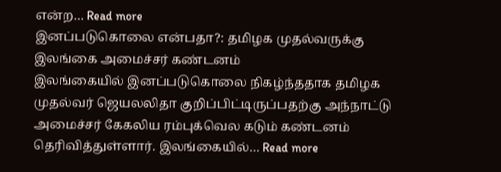என்ற… Read more
இனப்படுகொலை என்பதா?: தமிழக முதல்வருக்கு இலங்கை அமைச்சர் கண்டனம்
இலங்கையில் இனப்படுகொலை நிகழ்ந்ததாக தமிழக முதல்வர் ஜெயலலிதா குறிப்பிட்டிருப்பதற்கு அந்நாட்டு அமைச்சர் கேகலிய ரம்புக்வெல கடும் கண்டனம் தெரிவித்துள்ளார். இலங்கையில்… Read more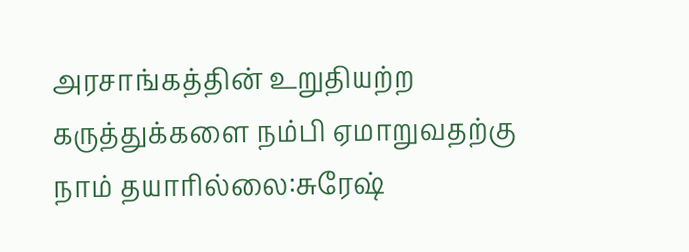அரசாங்கத்தின் உறுதியற்ற கருத்துக்களை நம்பி ஏமாறுவதற்கு நாம் தயாரில்லை:சுரேஷ்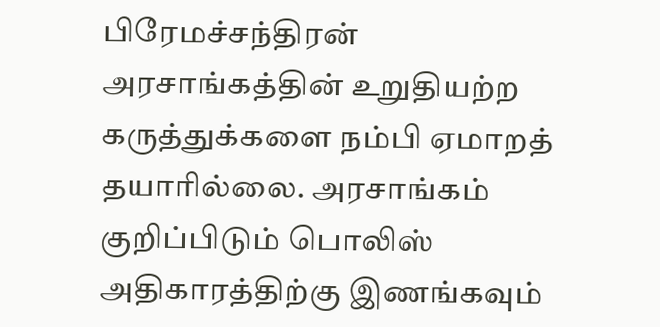பிரேமச்சந்திரன்
அரசாங்கத்தின் உறுதியற்ற கருத்துக்களை நம்பி ஏமாறத் தயாரில்லை. அரசாங்கம் குறிப்பிடும் பொலிஸ் அதிகாரத்திற்கு இணங்கவும்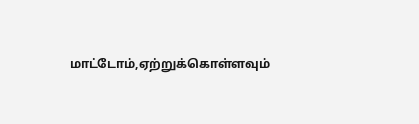மாட்டோம்,ஏற்றுக்கொள்ளவும்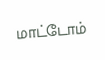மாட்டோம்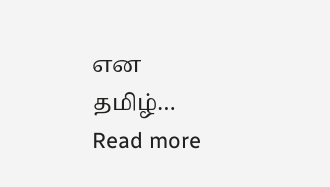என தமிழ்… Read more